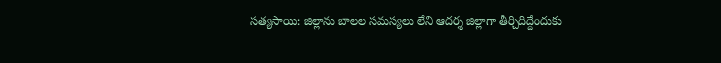సత్యసాయి: జిల్లాను బాలల సమస్యలు లేని ఆదర్శ జిల్లాగా తీర్చిదిద్దేందుకు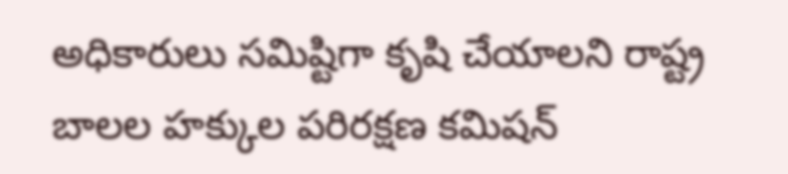అధికారులు సమిష్టిగా కృషి చేయాలని రాష్ట్ర బాలల హక్కుల పరిరక్షణ కమిషన్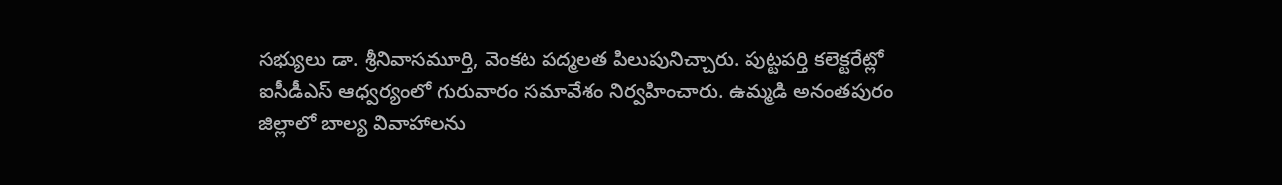సభ్యులు డా. శ్రీనివాసమూర్తి, వెంకట పద్మలత పిలుపునిచ్చారు. పుట్టపర్తి కలెక్టరేట్లో ఐసీడీఎస్ ఆధ్వర్యంలో గురువారం సమావేశం నిర్వహించారు. ఉమ్మడి అనంతపురం జిల్లాలో బాల్య వివాహాలను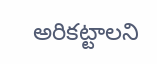అరికట్టాలని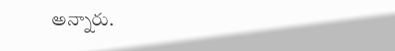అన్నారు.